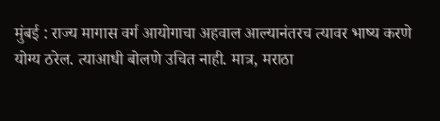मुंबई : राज्य मागास वर्ग आयोगाचा अहवाल आल्यानंतरच त्यावर भाष्य करणे योग्य ठरेल. त्याआधी बोलणे उचित नाही. मात्र, मराठा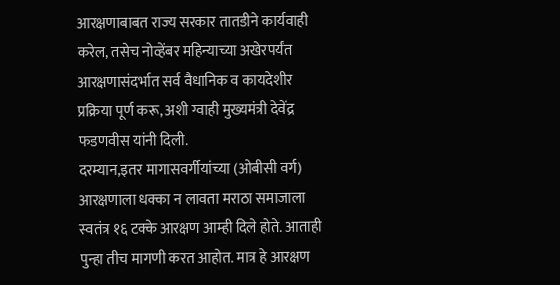आरक्षणाबाबत राज्य सरकार तातडीने कार्यवाही करेल, तसेच नोव्हेंबर महिन्याच्या अखेरपर्यंत आरक्षणासंदर्भात सर्व वैधानिक व कायदेशीर प्रक्रिया पूर्ण करू, अशी ग्वाही मुख्यमंत्री देवेंद्र फडणवीस यांनी दिली.
दरम्यान,इतर मागासवर्गीयांच्या (ओबीसी वर्ग) आरक्षणाला धक्का न लावता मराठा समाजाला स्वतंत्र १६ टक्के आरक्षण आम्ही दिले होते. आताही पुन्हा तीच मागणी करत आहोत. मात्र हे आरक्षण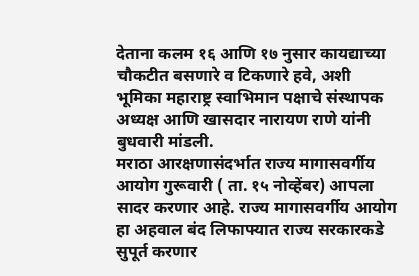देताना कलम १६ आणि १७ नुसार कायद्याच्या चौकटीत बसणारे व टिकणारे हवे, अशी भूमिका महाराष्ट्र स्वाभिमान पक्षाचे संस्थापक अध्यक्ष आणि खासदार नारायण राणे यांनी बुधवारी मांडली.
मराठा आरक्षणासंदर्भात राज्य मागासवर्गीय आयोग गुरूवारी ( ता. १५ नोव्हेंबर) आपला सादर करणार आहे. राज्य मागासवर्गीय आयोग हा अहवाल बंद लिफाफ्यात राज्य सरकारकडे सुपूर्त करणार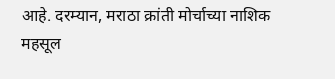आहे. दरम्यान, मराठा क्रांती मोर्चाच्या नाशिक महसूल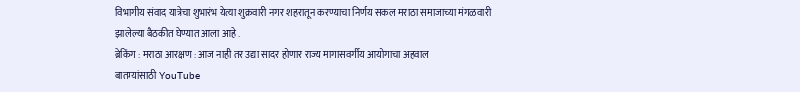विभागीय संवाद यात्रेचा शुभारंभ येत्या शुक्रवारी नगर शहरातून करण्याचा निर्णय सकल मराठा समाजाच्या मंगळवारी झालेल्या बैठकीत घेण्यात आला आहे .
ब्रेकिंग : मराठा आरक्षण : आज नाही तर उद्या सादर होणार राज्य मागासवर्गीय आयोगाचा अहवाल
बातम्यांसाठी YouTube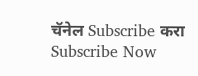चॅनेल Subscribe करा
Subscribe Now